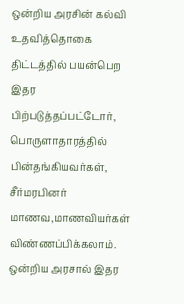ஒன்றிய அரசின் கல்வி உதவித்தொகை திட்டத்தில் பயன்பெற இதர பிற்படுத்தப்பட்டோர், பொருளாதாரத்தில் பின்தங்கியவர்கள், சீர்மரபினர் மாணவ,மாணவியர்கள் விண்ணப்பிக்கலாம்.
ஒன்றிய அரசால் இதர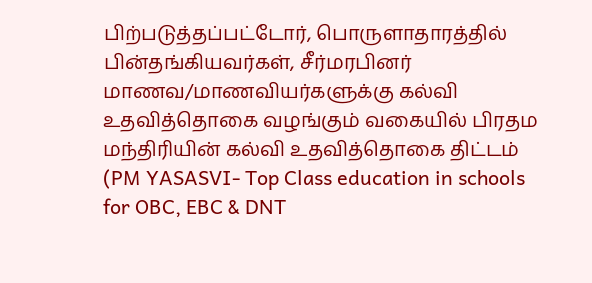பிற்படுத்தப்பட்டோர், பொருளாதாரத்தில் பின்தங்கியவர்கள், சீர்மரபினர் மாணவ/மாணவியர்களுக்கு கல்வி உதவித்தொகை வழங்கும் வகையில் பிரதம மந்திரியின் கல்வி உதவித்தொகை திட்டம் (PM YASASVI- Top Class education in schools for OBC, EBC & DNT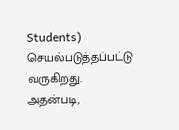Students) செயல்படுத்தப்பட்டு வருகிறது.
அதன்படி,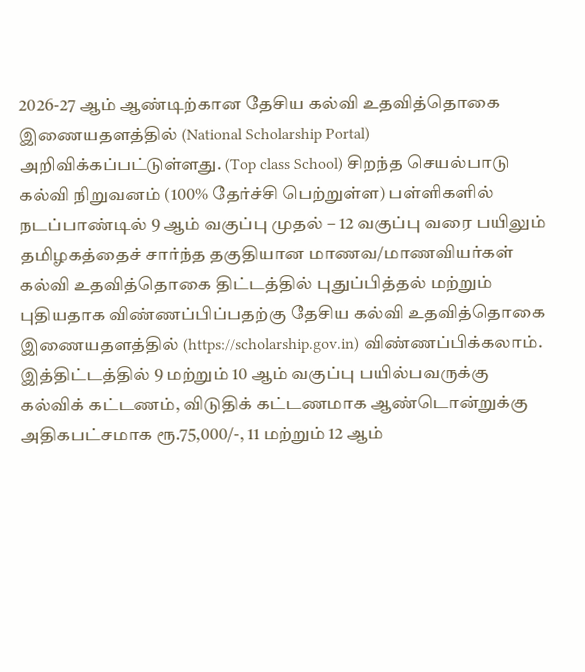2026-27 ஆம் ஆண்டிற்கான தேசிய கல்வி உதவித்தொகை இணையதளத்தில் (National Scholarship Portal) அறிவிக்கப்பட்டுள்ளது. (Top class School) சிறந்த செயல்பாடு கல்வி நிறுவனம் (100% தேர்ச்சி பெற்றுள்ள) பள்ளிகளில் நடப்பாண்டில் 9 ஆம் வகுப்பு முதல் – 12 வகுப்பு வரை பயிலும் தமிழகத்தைச் சார்ந்த தகுதியான மாணவ/மாணவியர்கள் கல்வி உதவித்தொகை திட்டத்தில் புதுப்பித்தல் மற்றும் புதியதாக விண்ணப்பிப்பதற்கு தேசிய கல்வி உதவித்தொகை இணையதளத்தில் (https://scholarship.gov.in) விண்ணப்பிக்கலாம்.
இத்திட்டத்தில் 9 மற்றும் 10 ஆம் வகுப்பு பயில்பவருக்கு கல்விக் கட்டணம், விடுதிக் கட்டணமாக ஆண்டொன்றுக்கு அதிகபட்சமாக ரூ.75,000/-, 11 மற்றும் 12 ஆம்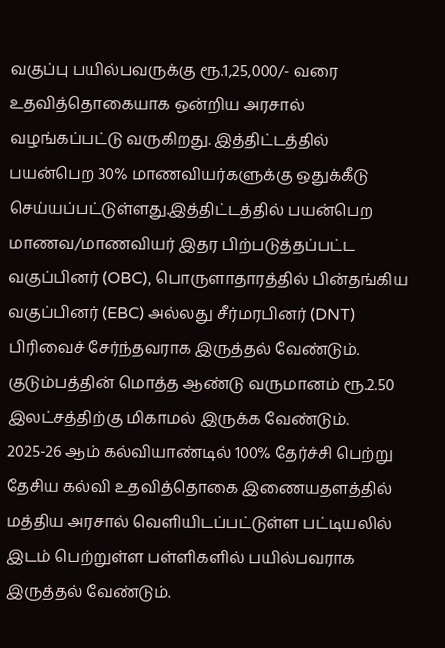வகுப்பு பயில்பவருக்கு ரூ.1,25,000/- வரை உதவித்தொகையாக ஒன்றிய அரசால் வழங்கப்பட்டு வருகிறது. இத்திட்டத்தில் பயன்பெற 30% மாணவியர்களுக்கு ஒதுக்கீடு செய்யப்பட்டுள்ளது.இத்திட்டத்தில் பயன்பெற மாணவ/மாணவியர் இதர பிற்படுத்தப்பட்ட வகுப்பினர் (OBC), பொருளாதாரத்தில் பின்தங்கிய வகுப்பினர் (EBC) அல்லது சீர்மரபினர் (DNT) பிரிவைச் சேர்ந்தவராக இருத்தல் வேண்டும். குடும்பத்தின் மொத்த ஆண்டு வருமானம் ரூ.2.50 இலட்சத்திற்கு மிகாமல் இருக்க வேண்டும். 2025-26 ஆம் கல்வியாண்டில் 100% தேர்ச்சி பெற்று தேசிய கல்வி உதவித்தொகை இணையதளத்தில் மத்திய அரசால் வெளியிடப்பட்டுள்ள பட்டியலில் இடம் பெற்றுள்ள பள்ளிகளில் பயில்பவராக இருத்தல் வேண்டும்.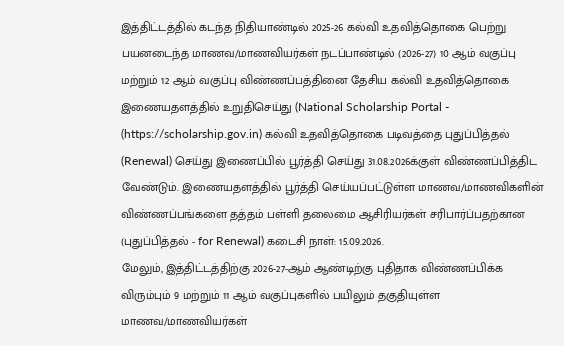இத்திட்டத்தில் கடந்த நிதியாண்டில் 2025-26 கல்வி உதவித்தொகை பெற்று பயனடைந்த மாணவ/மாணவியர்கள் நடப்பாண்டில் (2026-27) 10 ஆம் வகுப்பு மற்றும் 12 ஆம் வகுப்பு விண்ணப்பத்தினை தேசிய கல்வி உதவித்தொகை இணையதளத்தில் உறுதிசெய்து (National Scholarship Portal - (https://scholarship.gov.in) கல்வி உதவித்தொகை படிவத்தை புதுப்பித்தல் (Renewal) செய்து இணைப்பில் பூர்த்தி செய்து 31.08.2026க்குள் விண்ணப்பித்திட வேண்டும். இணையதளத்தில் பூர்த்தி செய்யப்பட்டுள்ள மாணவ/மாணவிகளின் விண்ணப்பங்களை தத்தம் பள்ளி தலைமை ஆசிரியர்கள் சரிபார்ப்பதற்கான (புதுப்பித்தல் - for Renewal) கடைசி நாள்: 15.09.2026.
மேலும், இத்திட்டத்திற்கு 2026-27-ஆம் ஆண்டிற்கு புதிதாக விண்ணப்பிக்க விரும்பும் 9 மற்றும் 11 ஆம் வகுப்புகளில் பயிலும் தகுதியுள்ள மாணவ/மாணவியர்கள்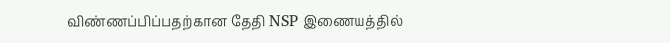விண்ணப்பிப்பதற்கான தேதி NSP இணையத்தில்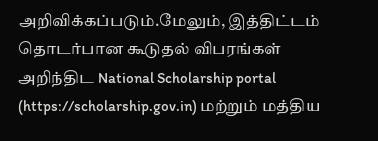அறிவிக்கப்படும்.மேலும், இத்திட்டம் தொடர்பான கூடுதல் விபரங்கள் அறிந்திட National Scholarship portal (https://scholarship.gov.in) மற்றும் மத்திய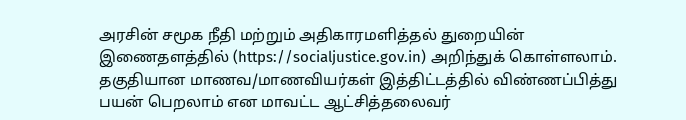அரசின் சமூக நீதி மற்றும் அதிகாரமளித்தல் துறையின் இணைதளத்தில் (https://socialjustice.gov.in) அறிந்துக் கொள்ளலாம். தகுதியான மாணவ/மாணவியர்கள் இத்திட்டத்தில் விண்ணப்பித்து பயன் பெறலாம் என மாவட்ட ஆட்சித்தலைவர்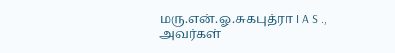மரு.என்.ஓ.சுகபுத்ரா I A S ., அவர்கள்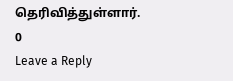தெரிவித்துள்ளார்.
0
Leave a Reply